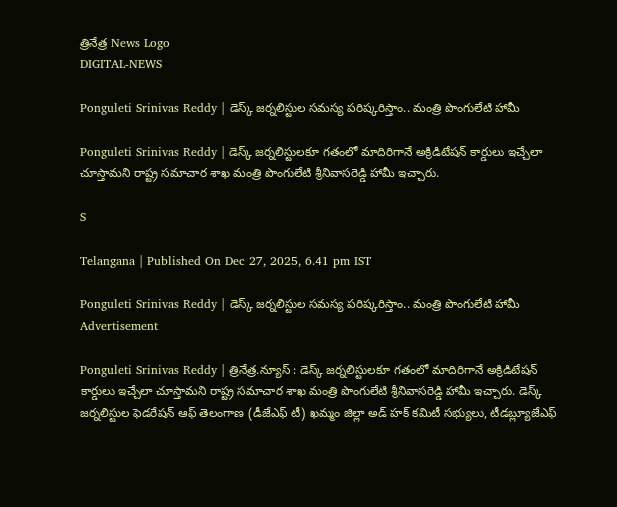త్రినేత్ర News Logo
DIGITAL-NEWS

Ponguleti Srinivas Reddy | డెస్క్ జర్నలిస్టుల సమస్య పరిష్కరిస్తాం.. మంత్రి పొంగులేటి హామీ

Ponguleti Srinivas Reddy | డెస్క్ జర్నలిస్టులకూ గతంలో మాదిరిగానే అక్రిడిటేషన్ కార్డులు ఇచ్చేలా చూస్తామని రాష్ట్ర సమాచార శాఖ మంత్రి పొంగులేటి శ్రీనివాసరెడ్డి హామీ ఇచ్చారు.

S

Telangana | Published On Dec 27, 2025, 6.41 pm IST

Ponguleti Srinivas Reddy | డెస్క్ జర్నలిస్టుల సమస్య పరిష్కరిస్తాం.. మంత్రి పొంగులేటి హామీ
Advertisement

Ponguleti Srinivas Reddy | త్రినేత్ర‌.న్యూస్ : డెస్క్ జర్నలిస్టులకూ గతంలో మాదిరిగానే అక్రిడిటేషన్ కార్డులు ఇచ్చేలా చూస్తామని రాష్ట్ర సమాచార శాఖ మంత్రి పొంగులేటి శ్రీనివాసరెడ్డి హామీ ఇచ్చారు. డెస్క్ జర్నలిస్టుల ఫెడరేషన్ ఆఫ్ తెలంగాణ (డీజేఎఫ్ టీ) ఖమ్మం జిల్లా అడ్ హక్ కమిటీ సభ్యులు, టీడబ్ల్యూజేఎఫ్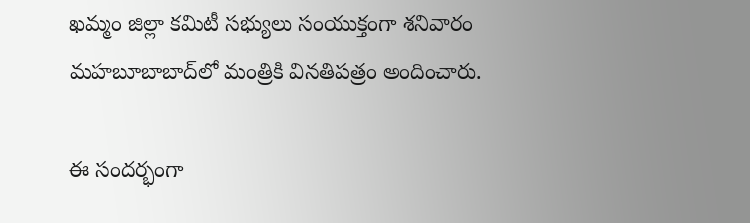ఖమ్మం జిల్లా కమిటీ సభ్యులు సంయుక్తంగా శనివారం మహబూబాబాద్‌లో మంత్రికి వినతిపత్రం అందించారు.

ఈ సందర్భంగా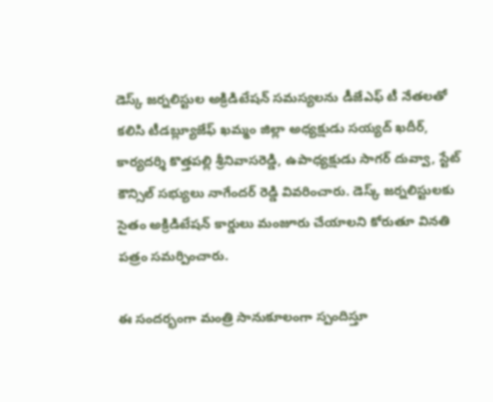డెస్క్ జర్నలిస్టుల అక్రిడిటేషన్ సమస్యలను డీజేఎఫ్ టీ నేతలతో కలిసి టీడబ్ల్యూజేఫ్ ఖమ్మం జిల్లా అధ్యక్షుడు సయ్యద్ ఖదీర్, కార్యదర్శి కొత్తపల్లి శ్రీనివాసరెడ్డి, ఉపాధ్యక్షుడు సాగర్ దువ్వా, స్టేట్ కౌన్సిల్ సభ్యులు నాగేందర్ రెడ్డి వివరించారు. డెస్క్ జర్నలిస్టులకు సైతం అక్రిడిటేషన్ కార్డులు మంజూరు చేయాలని కోరుతూ వినతి పత్రం సమర్పించారు.

ఈ సందర్భంగా మంత్రి సానుకూలంగా స్పందిస్తూ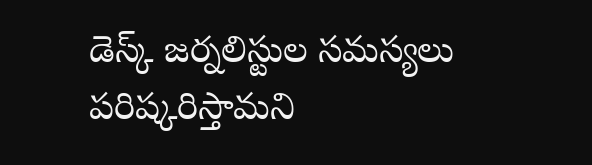డెస్క్ జర్నలిస్టుల సమస్యలు పరిష్కరిస్తామని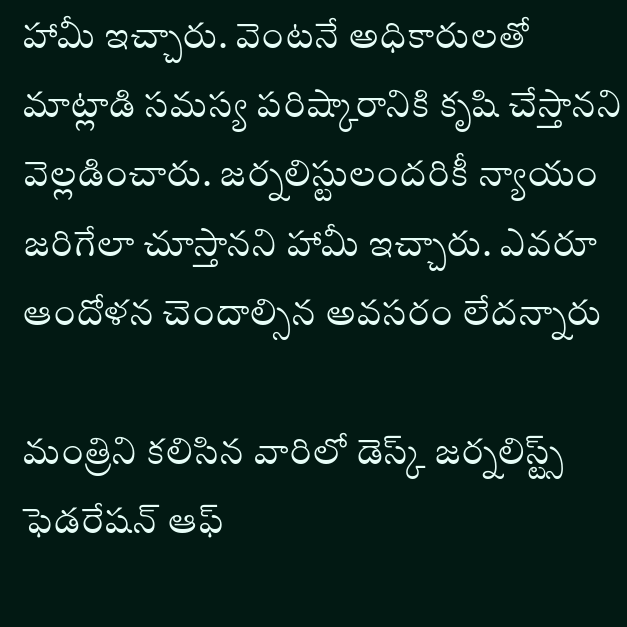హామీ ఇచ్చారు. వెంటనే అధికారులతో మాట్లాడి సమస్య పరిష్కారానికి కృషి చేస్తానని వెల్లడించారు. జర్నలిస్టులందరికీ న్యాయం జరిగేలా చూస్తానని హామీ ఇచ్చారు. ఎవరూ ఆందోళన చెందాల్సిన అవసరం లేదన్నారు

మంత్రిని కలిసిన వారిలో డెస్క్ జర్నలిస్ట్స్ ఫెడరేషన్ ఆఫ్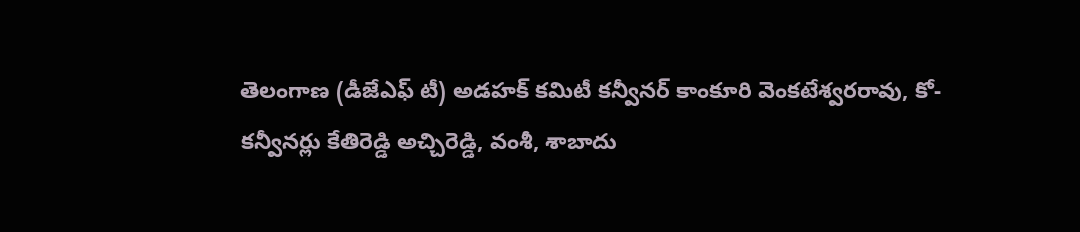తెలంగాణ (డీజేఎఫ్ టీ) అడహక్ కమిటీ కన్వీనర్ కాంకూరి వెంకటేశ్వరరావు, కో- కన్వీనర్లు కేతిరెడ్డి అచ్చిరెడ్డి, వంశీ, శాబాదు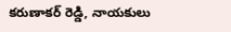కరుణాకర్ రెడ్డి, నాయకులు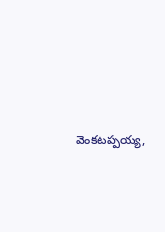వెంకటప్పయ్య,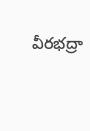వీరభద్రా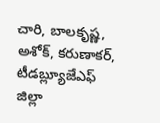చారి, బాలకృష్ణ, అశోక్, కరుణాకర్, టీడబ్ల్యూజేఎఫ్ జిల్లా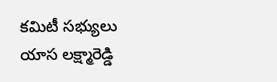కమిటీ సభ్యులు యాస లక్ష్మారెడ్డి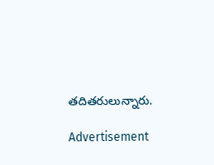తదితరులున్నారు.

Advertisement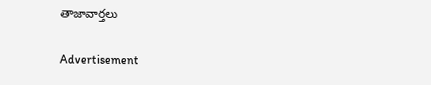తాజావార్తలు

Advertisement